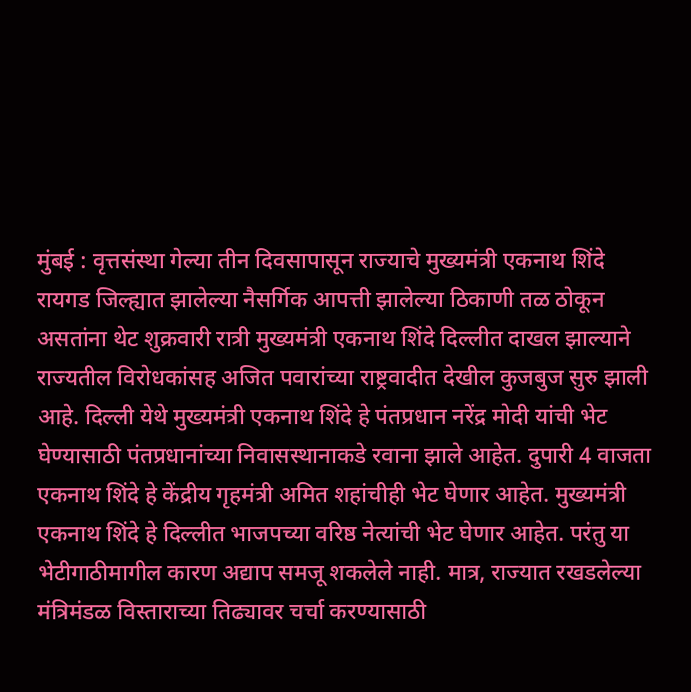मुंबई : वृत्तसंस्था गेल्या तीन दिवसापासून राज्याचे मुख्यमंत्री एकनाथ शिंदे रायगड जिल्ह्यात झालेल्या नैसर्गिक आपत्ती झालेल्या ठिकाणी तळ ठोकून असतांना थेट शुक्रवारी रात्री मुख्यमंत्री एकनाथ शिंदे दिल्लीत दाखल झाल्याने राज्यतील विरोधकांसह अजित पवारांच्या राष्ट्रवादीत देखील कुजबुज सुरु झाली आहे. दिल्ली येथे मुख्यमंत्री एकनाथ शिंदे हे पंतप्रधान नरेंद्र मोदी यांची भेट घेण्यासाठी पंतप्रधानांच्या निवासस्थानाकडे रवाना झाले आहेत. दुपारी 4 वाजता एकनाथ शिंदे हे केंद्रीय गृहमंत्री अमित शहांचीही भेट घेणार आहेत. मुख्यमंत्री एकनाथ शिंदे हे दिल्लीत भाजपच्या वरिष्ठ नेत्यांची भेट घेणार आहेत. परंतु या भेटीगाठीमागील कारण अद्याप समजू शकलेले नाही. मात्र, राज्यात रखडलेल्या मंत्रिमंडळ विस्ताराच्या तिढ्यावर चर्चा करण्यासाठी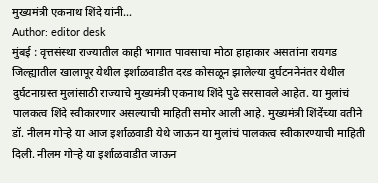मुख्यमंत्री एकनाथ शिंदे यांनी…
Author: editor desk
मुंबई : वृत्तसंस्था राज्यातील काही भागात पावसाचा मोठा हाहाकार असतांना रायगड जिल्ह्यातील खालापूर येथील इर्शाळवाडीत दरड कोसळून झालेल्या दुर्घटननेनंतर येथील दुर्घटनाग्रस्त मुलांसाठी राज्याचे मुख्यमंत्री एकनाथ शिंदे पुढे सरसावले आहेत. या मुलांचं पालकत्व शिंदे स्वीकारणार असल्याची माहिती समोर आली आहे. मुख्यमंत्री शिंदेंच्या वतीने डॉ. नीलम गोऱ्हे या आज इर्शाळवाडी येथे जाऊन या मुलांचं पालकत्व स्वीकारण्याची माहिती दिली. नीलम गोऱ्हे या इर्शाळवाडीत जाऊन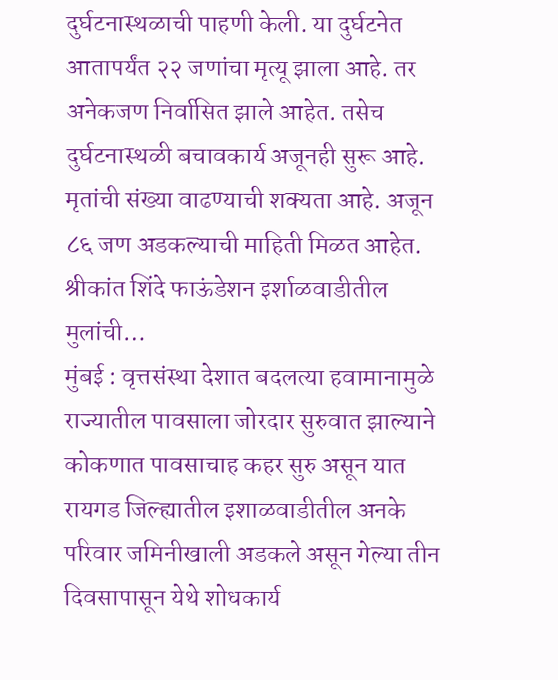दुर्घटनास्थळाची पाहणी केली. या दुर्घटनेत आतापर्यंत २२ जणांचा मृत्यू झाला आहे. तर अनेकजण निर्वासित झाले आहेत. तसेच दुर्घटनास्थळी बचावकार्य अजूनही सुरू आहे. मृतांची संख्या वाढण्याची शक्यता आहे. अजून ८६ जण अडकल्याची माहिती मिळत आहेत. श्रीकांत शिंदे फाऊंडेशन इर्शाळवाडीतील मुलांची…
मुंबई : वृत्तसंस्था देशात बदलत्या हवामानामुळे राज्यातील पावसाला जोरदार सुरुवात झाल्याने कोकणात पावसाचाह कहर सुरु असून यात रायगड जिल्ह्यातील इशाळवाडीतील अनके परिवार जमिनीखाली अडकले असून गेल्या तीन दिवसापासून येथे शोधकार्य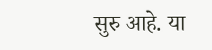सुरु आहे. या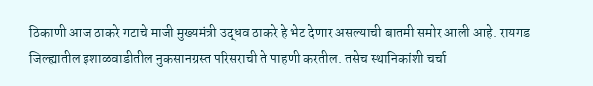ठिकाणी आज ठाकरे गटाचे माजी मुख्यमंत्री उद्धव ठाकरे हे भेट देणार असल्याची बातमी समोर आली आहे. रायगड जिल्ह्यातील इशाळवाडीतील नुकसानग्रस्त परिसराची ते पाहणी करतील. तसेच स्थानिकांशी चर्चा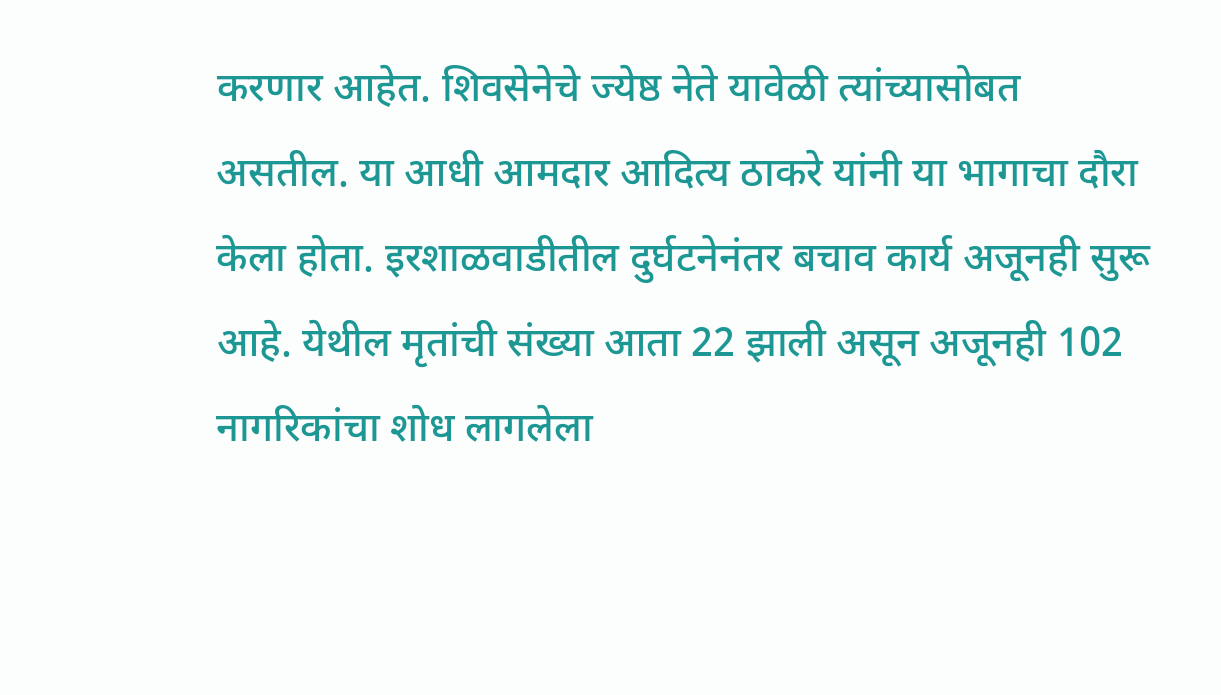करणार आहेत. शिवसेनेचे ज्येष्ठ नेते यावेळी त्यांच्यासोबत असतील. या आधी आमदार आदित्य ठाकरे यांनी या भागाचा दौरा केला होता. इरशाळवाडीतील दुर्घटनेनंतर बचाव कार्य अजूनही सुरू आहे. येथील मृतांची संख्या आता 22 झाली असून अजूनही 102 नागरिकांचा शोध लागलेला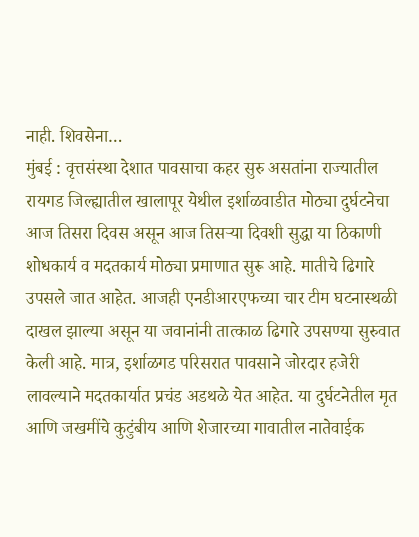नाही. शिवसेना…
मुंबई : वृत्तसंस्था देशात पावसाचा कहर सुरु असतांना राज्यातील रायगड जिल्ह्यातील खालापूर येथील इर्शाळवाडीत मोठ्या दुर्घटनेचा आज तिसरा दिवस असून आज तिसऱ्या दिवशी सुद्धा या ठिकाणी शोधकार्य व मदतकार्य मोठ्या प्रमाणात सुरू आहे. मातीचे ढिगारे उपसले जात आहेत. आजही एनडीआरएफच्या चार टीम घटनास्थळी दाखल झाल्या असून या जवानांनी तात्काळ ढिगारे उपसण्या सुरुवात केली आहे. मात्र, इर्शाळगड परिसरात पावसाने जोरदार हजेरी लावल्याने मदतकार्यात प्रचंड अडथळे येत आहेत. या दुर्घटनेतील मृत आणि जखमींचे कुटुंबीय आणि शेजारच्या गावातील नातेवाईक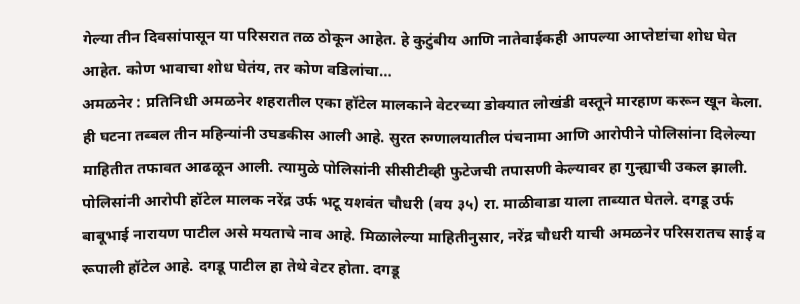गेल्या तीन दिवसांपासून या परिसरात तळ ठोकून आहेत. हे कुटुंबीय आणि नातेवाईकही आपल्या आप्तेष्टांचा शोध घेत आहेत. कोण भावाचा शोध घेतंय, तर कोण वडिलांचा…
अमळनेर : प्रतिनिधी अमळनेर शहरातील एका हॉटेल मालकाने वेटरच्या डोक्यात लोखंडी वस्तूने मारहाण करून खून केला. ही घटना तब्बल तीन महिन्यांनी उघडकीस आली आहे. सुरत रुग्णालयातील पंचनामा आणि आरोपीने पोलिसांना दिलेल्या माहितीत तफावत आढळून आली. त्यामुळे पोलिसांनी सीसीटीव्ही फुटेजची तपासणी केल्यावर हा गुन्ह्याची उकल झाली. पोलिसांनी आरोपी हॉटेल मालक नरेंद्र उर्फ भटू यशवंत चौधरी (वय ३५) रा. माळीवाडा याला ताब्यात घेतले. दगडू उर्फ बाबूभाई नारायण पाटील असे मयताचे नाव आहे. मिळालेल्या माहितीनुसार, नरेंद्र चौधरी याची अमळनेर परिसरातच साई व रूपाली हॉटेल आहे. दगडू पाटील हा तेथे वेटर होता. दगडू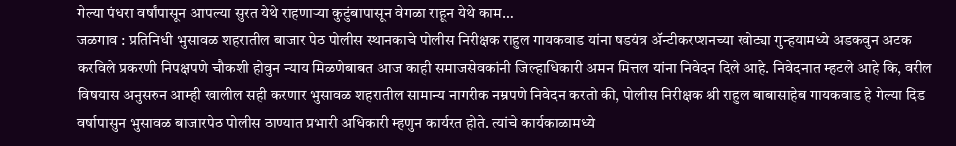गेल्या पंधरा वर्षांपासून आपल्या सुरत येथे राहणाऱ्या कुटुंबापासून वेगळा राहून येथे काम…
जळगाव : प्रतिनिधी भुसावळ शहरातील बाजार पेठ पोलीस स्थानकाचे पोलीस निरीक्षक राहुल गायकवाड यांना षडयंत्र ॲन्टीकरप्शनच्या खोट्या गुन्हयामध्ये अडकवुन अटक करविले प्रकरणी निपक्षपणे चौकशी होवुन न्याय मिळणेबाबत आज काही समाजसेवकांनी जिल्हाधिकारी अमन मित्तल यांना निवेदन दिले आहे. निवेदनात म्हटले आहे कि, वरील विषयास अनुसरुन आम्ही खालील सही करणार भुसावळ शहरातील सामान्य नागरीक नम्रपणे निवेदन करतो की, पोलीस निरीक्षक श्री राहुल बाबासाहेब गायकवाड हे गेल्या दिड वर्षापासुन भुसावळ बाजारपेठ पोलीस ठाण्यात प्रभारी अधिकारी म्हणुन कार्यरत होते. त्यांचे कार्यकाळामध्ये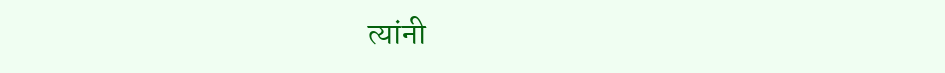त्यांनी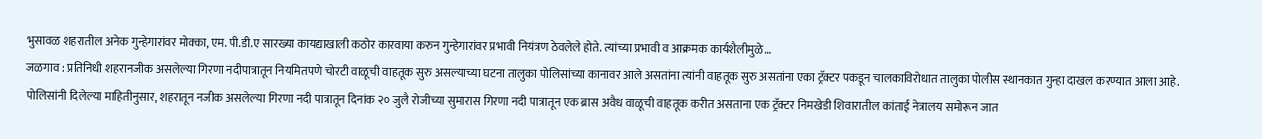भुसावळ शहरातील अनेक गुन्हेगारांवर मोक्का, एम. पी.डी.ए सारख्या कायद्याखाली कठोर कारवाया करुन गुन्हेगारांवर प्रभावी नियंत्रण ठेवलेले होते. त्यांच्या प्रभावी व आक्रमक कार्यशैलीमुळे…
जळगाव : प्रतिनिधी शहरानजीक असलेल्या गिरणा नदीपात्रातून नियमितपणे चोरटी वाळूची वाहतूक सुरु असल्याच्या घटना तालुका पोलिसांच्या कानावर आले असतांना त्यांनी वाहतूक सुरु असतांना एका ट्रॅक्टर पकडून चालकाविरोधात तालुका पोलीस स्थानकात गुन्हा दाखल करण्यात आला आहे. पोलिसांनी दिलेल्या माहितीनुसार, शहरातून नजीक असलेल्या गिरणा नदी पात्रातून दिनांक २० जुलै रोजीच्या सुमारास गिरणा नदी पात्रातून एक ब्रास अवैध वाळूची वाहतूक करीत असताना एक ट्रॅक्टर निमखेडी शिवारातील कांताई नेत्रालय समोरून जात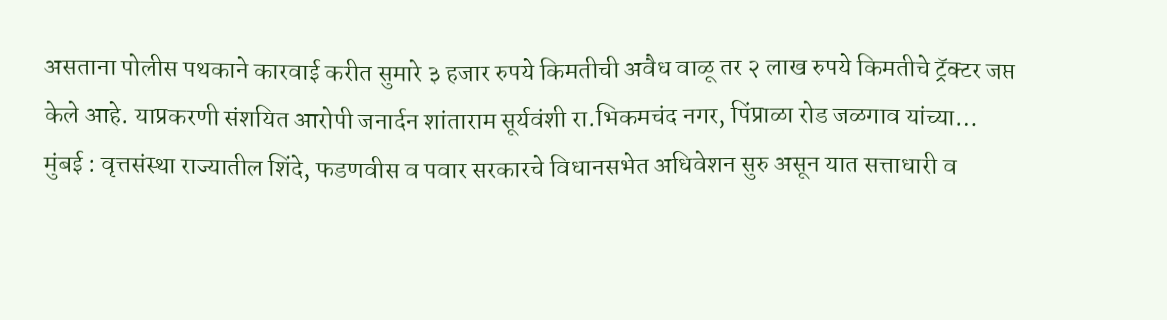असताना पोलीस पथकाने कारवाई करीत सुमारे ३ हजार रुपये किमतीची अवैध वाळू तर २ लाख रुपये किमतीचे ट्रॅक्टर जप्त केले आहे. याप्रकरणी संशयित आरोपी जनार्दन शांताराम सूर्यवंशी रा.भिकमचंद नगर, पिंप्राळा रोड जळगाव यांच्या…
मुंबई : वृत्तसंस्था राज्यातील शिंदे, फडणवीस व पवार सरकारचे विधानसभेत अधिवेशन सुरु असून यात सत्ताधारी व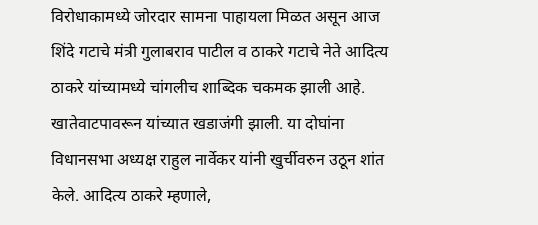विरोधाकामध्ये जोरदार सामना पाहायला मिळत असून आज शिंदे गटाचे मंत्री गुलाबराव पाटील व ठाकरे गटाचे नेते आदित्य ठाकरे यांच्यामध्ये चांगलीच शाब्दिक चकमक झाली आहे. खातेवाटपावरून यांच्यात खडाजंगी झाली. या दोघांना विधानसभा अध्यक्ष राहुल नार्वेकर यांनी खुर्चीवरुन उठून शांत केले. आदित्य ठाकरे म्हणाले,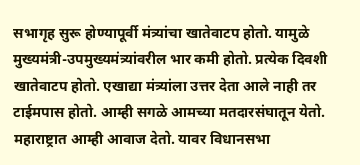सभागृह सुरू होण्यापूर्वी मंत्र्यांचा खातेवाटप होतो. यामुळे मुख्यमंत्री-उपमुख्यमंत्र्यांवरील भार कमी होतो. प्रत्येक दिवशी खातेवाटप होतो. एखाद्या मंत्र्यांला उत्तर देता आले नाही तर टाईमपास होतो. आम्ही सगळे आमच्या मतदारसंघातून येतो. महाराष्ट्रात आम्ही आवाज देतो. यावर विधानसभा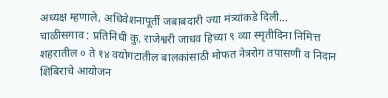अध्यक्ष म्हणाले, अधिवेशनापूर्ती जबाबदारी ज्या मंत्र्यांकडे दिली…
चाळीसगाव : प्रतिनिधी कु. राजेश्वरी जाधव हिच्या ९ व्या स्मृतीदिना निमित्त शहरातील ० ते १४ वयोगटातील बालकांसाठी मोफत नेत्ररोग तपासणी व निदान शिबिराचे आयोजन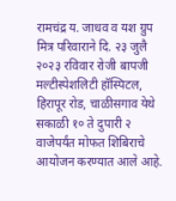रामचंद्र य. जाधव व यश ग्रुप मित्र परिवाराने दि. २३ जुलै २०२३ रविवार रोजी बापजी मल्टीस्पेशलिटी हॉस्पिटल, हिरापूर रोड, चाळीसगाव येथे सकाळी १० ते दुपारी २ वाजेपर्यंत मोफत शिबिराचे आयोजन करण्यात आले आहे.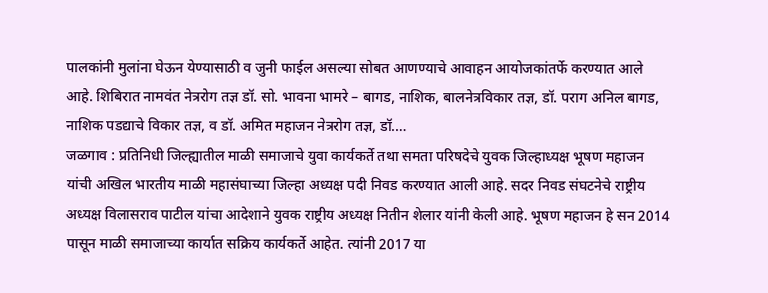पालकांनी मुलांना घेऊन येण्यासाठी व जुनी फाईल असल्या सोबत आणण्याचे आवाहन आयोजकांतर्फे करण्यात आले आहे. शिबिरात नामवंत नेत्ररोग तज्ञ डॉ. सो. भावना भामरे – बागड, नाशिक, बालनेत्रविकार तज्ञ, डॉ. पराग अनिल बागड, नाशिक पडद्याचे विकार तज्ञ, व डॉ. अमित महाजन नेत्ररोग तज्ञ, डॉ.…
जळगाव : प्रतिनिधी जिल्ह्यातील माळी समाजाचे युवा कार्यकर्ते तथा समता परिषदेचे युवक जिल्हाध्यक्ष भूषण महाजन यांची अखिल भारतीय माळी महासंघाच्या जिल्हा अध्यक्ष पदी निवड करण्यात आली आहे. सदर निवड संघटनेचे राष्ट्रीय अध्यक्ष विलासराव पाटील यांचा आदेशाने युवक राष्ट्रीय अध्यक्ष नितीन शेलार यांनी केली आहे. भूषण महाजन हे सन 2014 पासून माळी समाजाच्या कार्यात सक्रिय कार्यकर्ते आहेत. त्यांनी 2017 या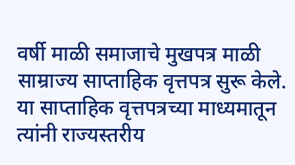वर्षी माळी समाजाचे मुखपत्र माळी साम्राज्य साप्ताहिक वृत्तपत्र सुरू केले. या साप्ताहिक वृत्तपत्रच्या माध्यमातून त्यांनी राज्यस्तरीय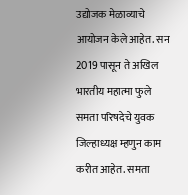उद्योजक मेळाव्याचे आयोजन केले आहेत. सन 2019 पासून ते अखिल भारतीय महात्मा फुले समता परिषदेचे युवक जिल्हाध्यक्ष म्हणुन काम करीत आहेत. समता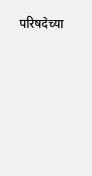परिषदेच्या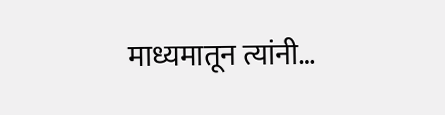माध्यमातून त्यांनी…